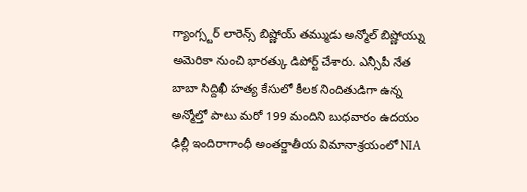గ్యాంగ్స్టర్ లారెన్స్ బిష్ణోయ్ తమ్ముడు అన్మోల్ బిష్ణోయ్ను అమెరికా నుంచి భారత్కు డిపోర్ట్ చేశారు. ఎన్సీపీ నేత బాబా సిద్దిఖీ హత్య కేసులో కీలక నిందితుడిగా ఉన్న అన్మోల్తో పాటు మరో 199 మందిని బుధవారం ఉదయం ఢిల్లీ ఇందిరాగాంధీ అంతర్జాతీయ విమానాశ్రయంలో NIA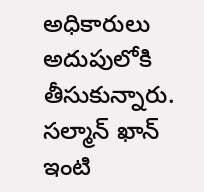అధికారులు అదుపులోకి తీసుకున్నారు. సల్మాన్ ఖాన్ ఇంటి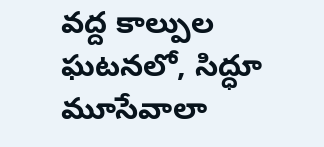వద్ద కాల్పుల ఘటనలో, సిద్ధూ మూసేవాలా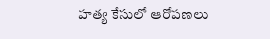హత్య కేసులో ఆరోపణలు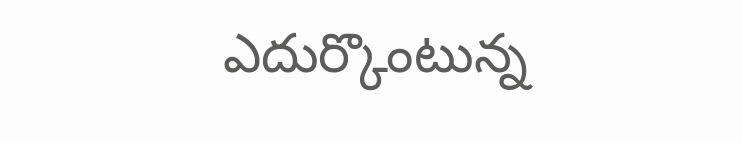ఎదుర్కొంటున్న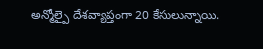అన్మోల్పై దేశవ్యాప్తంగా 20 కేసులున్నాయి.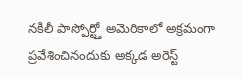నకిలీ పాస్పోర్ట్తో అమెరికాలో అక్రమంగా ప్రవేశించినందుకు అక్కడ అరెస్ట్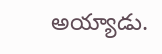అయ్యాడు.